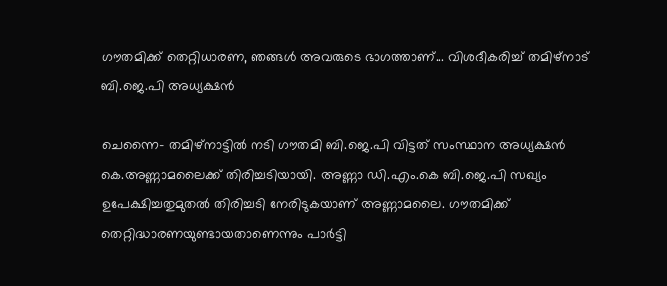ഗൗതമിക്ക് തെറ്റിധാരണ, ഞങ്ങള്‍ അവരുടെ ഭാഗത്താണ്... വിശദീകരിച്ച് തമിഴ്‌നാട് ബി.ജെ.പി അധ്യക്ഷന്‍

ചെന്നൈ- തമിഴ്‌നാട്ടില്‍ നടി ഗൗതമി ബി.ജെ.പി വിട്ടത് സംസ്ഥാന അധ്യക്ഷന്‍ കെ.അണ്ണാമലൈക്ക് തിരിച്ചടിയായി. അണ്ണാ ഡി.എം.കെ ബി.ജെ.പി സഖ്യം ഉപേക്ഷിച്ചതുമുതല്‍ തിരിച്ചടി നേരിടുകയാണ് അണ്ണാമലൈ. ഗൗതമിക്ക് തെറ്റിദ്ധാരണയുണ്ടായതാണെന്നും പാര്‍ട്ടി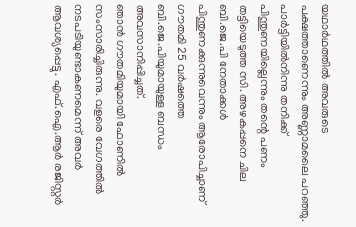യഥാര്‍ഥത്തില്‍ അവരുടെ പക്ഷത്താണെന്നും അണ്ണാമലൈ പറഞ്ഞു. പാര്‍ട്ടിയില്‍നിന്നു തനിക്ക് പിന്തുണയില്ലെന്നും തന്റെ പണം തട്ടിയെടുത്ത സി. അഴകപ്പനെ ചില ബി.ജെ.പി നേതാക്കള്‍ പിന്തുണക്കുന്നുവെന്നും ആരോപിച്ചാണ് ഗൗതമി 25 വര്‍ഷത്തെ ബി.ജെ.പിയുമായുള്ള ബന്ധം അവസാനിപ്പിച്ചത്.
ഞാന്‍ ഗൗതമിയുമായി ഫോണില്‍ സംസാരിച്ചിരുന്നു. വളരെ വേഗത്തില്‍ നടപടിയുണ്ടാകണമെന്ന് അവര്‍ ആവശ്യപ്പെട്ടു. എഫ്.ഐ.ആര്‍ രജിസ്റ്റര്‍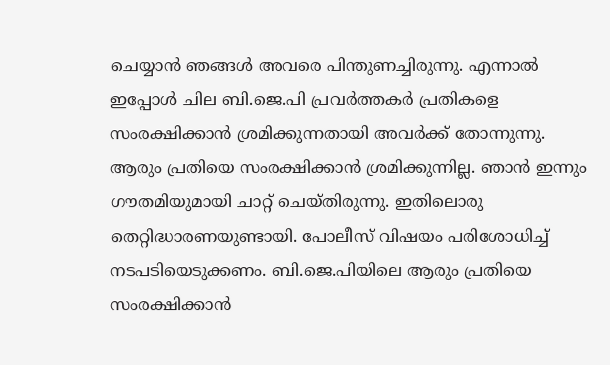ചെയ്യാന്‍ ഞങ്ങള്‍ അവരെ പിന്തുണച്ചിരുന്നു. എന്നാല്‍ ഇപ്പോള്‍ ചില ബി.ജെ.പി പ്രവര്‍ത്തകര്‍ പ്രതികളെ സംരക്ഷിക്കാന്‍ ശ്രമിക്കുന്നതായി അവര്‍ക്ക് തോന്നുന്നു. ആരും പ്രതിയെ സംരക്ഷിക്കാന്‍ ശ്രമിക്കുന്നില്ല. ഞാന്‍ ഇന്നും ഗൗതമിയുമായി ചാറ്റ് ചെയ്തിരുന്നു. ഇതിലൊരു തെറ്റിദ്ധാരണയുണ്ടായി. പോലീസ് വിഷയം പരിശോധിച്ച് നടപടിയെടുക്കണം. ബി.ജെ.പിയിലെ ആരും പ്രതിയെ സംരക്ഷിക്കാന്‍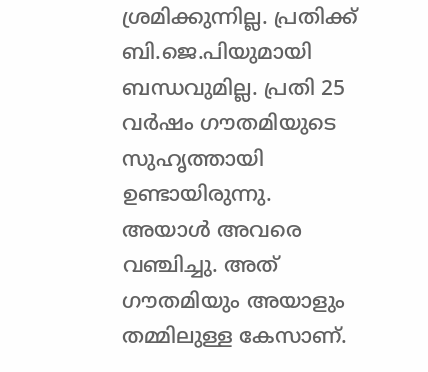ശ്രമിക്കുന്നില്ല. പ്രതിക്ക് ബി.ജെ.പിയുമായി ബന്ധവുമില്ല. പ്രതി 25 വര്‍ഷം ഗൗതമിയുടെ സുഹൃത്തായി ഉണ്ടായിരുന്നു. അയാള്‍ അവരെ വഞ്ചിച്ചു. അത് ഗൗതമിയും അയാളും തമ്മിലുള്ള കേസാണ്.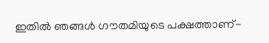ഇതില്‍ ഞങ്ങള്‍ ഗൗതമിയുടെ പക്ഷത്താണ്-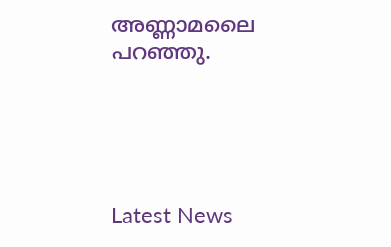അണ്ണാമലൈ പറഞ്ഞു.





Latest News